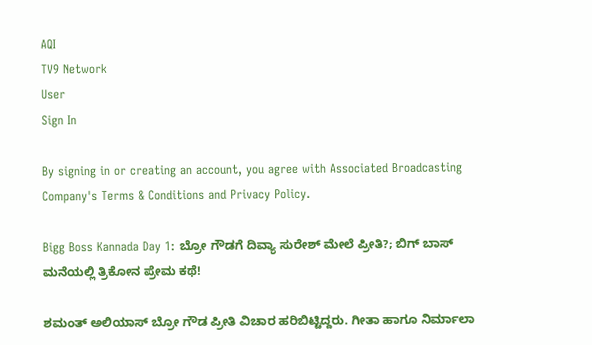AQI
TV9 Network
User
Sign In

By signing in or creating an account, you agree with Associated Broadcasting Company's Terms & Conditions and Privacy Policy.

Bigg Boss Kannada Day 1: ಬ್ರೋ ಗೌಡಗೆ ದಿವ್ಯಾ ಸುರೇಶ್ ಮೇಲೆ ಪ್ರೀತಿ?; ಬಿಗ್ ಬಾಸ್ ಮನೆಯಲ್ಲಿ ತ್ರಿಕೋನ ಪ್ರೇಮ ಕಥೆ!

ಶಮಂತ್ ಅಲಿಯಾಸ್ ಬ್ರೋ ಗೌಡ ಪ್ರೀತಿ ವಿಚಾರ ಹರಿಬಿಟ್ಟಿದ್ದರು. ಗೀತಾ ಹಾಗೂ ನಿರ್ಮಾಲಾ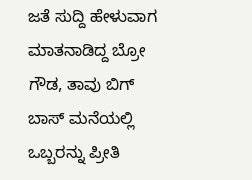ಜತೆ ಸುದ್ದಿ ಹೇಳುವಾಗ ಮಾತನಾಡಿದ್ದ ಬ್ರೋ ಗೌಡ, ತಾವು ಬಿಗ್ ಬಾಸ್ ಮನೆಯಲ್ಲಿ ಒಬ್ಬರನ್ನು ಪ್ರೀತಿ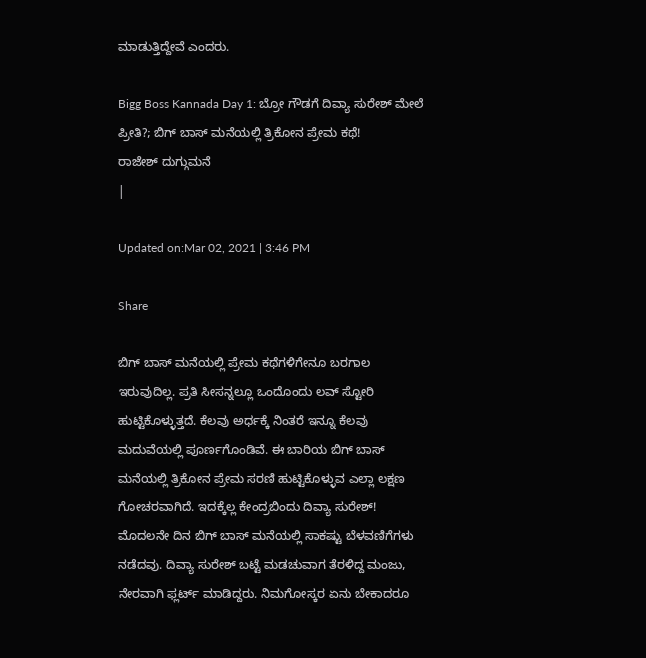ಮಾಡುತ್ತಿದ್ದೇವೆ ಎಂದರು.

Bigg Boss Kannada Day 1: ಬ್ರೋ ಗೌಡಗೆ ದಿವ್ಯಾ ಸುರೇಶ್ ಮೇಲೆ ಪ್ರೀತಿ?; ಬಿಗ್ ಬಾಸ್ ಮನೆಯಲ್ಲಿ ತ್ರಿಕೋನ ಪ್ರೇಮ ಕಥೆ!
ರಾಜೇಶ್ ದುಗ್ಗುಮನೆ
|

Updated on:Mar 02, 2021 | 3:46 PM

Share

ಬಿಗ್ ಬಾಸ್ ಮನೆಯಲ್ಲಿ ಪ್ರೇಮ ಕಥೆಗಳಿಗೇನೂ ಬರಗಾಲ ಇರುವುದಿಲ್ಲ. ಪ್ರತಿ ಸೀಸನ್ನಲ್ಲೂ ಒಂದೊಂದು ಲವ್ ಸ್ಟೋರಿ ಹುಟ್ಟಿಕೊಳ್ಳುತ್ತದೆ. ಕೆಲವು ಅರ್ಧಕ್ಕೆ ನಿಂತರೆ ಇನ್ನೂ ಕೆಲವು ಮದುವೆಯಲ್ಲಿ ಪೂರ್ಣಗೊಂಡಿವೆ. ಈ ಬಾರಿಯ ಬಿಗ್ ಬಾಸ್ ಮನೆಯಲ್ಲಿ ತ್ರಿಕೋನ ಪ್ರೇಮ ಸರಣಿ ಹುಟ್ಟಿಕೊಳ್ಳುವ ಎಲ್ಲಾ ಲಕ್ಷಣ ಗೋಚರವಾಗಿದೆ. ಇದಕ್ಕೆಲ್ಲ ಕೇಂದ್ರಬಿಂದು ದಿವ್ಯಾ ಸುರೇಶ್! ಮೊದಲನೇ ದಿನ ಬಿಗ್ ಬಾಸ್ ಮನೆಯಲ್ಲಿ ಸಾಕಷ್ಟು ಬೆಳವಣಿಗೆಗಳು ನಡೆದವು. ದಿವ್ಯಾ ಸುರೇಶ್ ಬಟ್ಟೆ ಮಡಚುವಾಗ ತೆರಳಿದ್ದ ಮಂಜು, ನೇರವಾಗಿ ಫ್ಲರ್ಟ್ ಮಾಡಿದ್ದರು. ನಿಮಗೋಸ್ಕರ ಏನು ಬೇಕಾದರೂ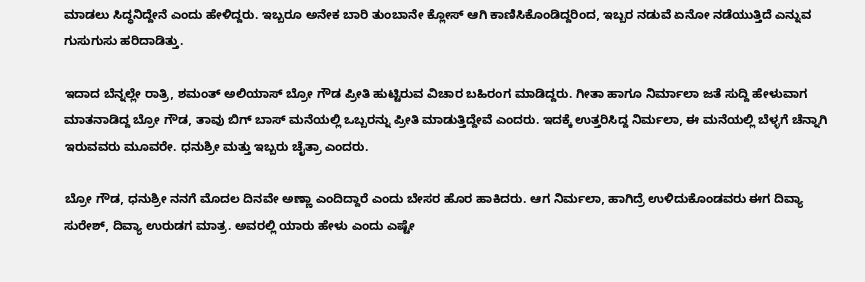ಮಾಡಲು ಸಿದ್ಧನಿದ್ದೇನೆ ಎಂದು ಹೇಳಿದ್ದರು. ಇಬ್ಬರೂ ಅನೇಕ ಬಾರಿ ತುಂಬಾನೇ ಕ್ಲೋಸ್ ಆಗಿ ಕಾಣಿಸಿಕೊಂಡಿದ್ದರಿಂದ, ಇಬ್ಬರ ನಡುವೆ ಏನೋ ನಡೆಯುತ್ತಿದೆ ಎನ್ನುವ ಗುಸುಗುಸು ಹರಿದಾಡಿತ್ತು.

ಇದಾದ ಬೆನ್ನಲ್ಲೇ ರಾತ್ರಿ, ಶಮಂತ್ ಅಲಿಯಾಸ್ ಬ್ರೋ ಗೌಡ ಪ್ರೀತಿ ಹುಟ್ಟಿರುವ ವಿಚಾರ ಬಹಿರಂಗ ಮಾಡಿದ್ದರು. ಗೀತಾ ಹಾಗೂ ನಿರ್ಮಾಲಾ ಜತೆ ಸುದ್ದಿ ಹೇಳುವಾಗ ಮಾತನಾಡಿದ್ದ ಬ್ರೋ ಗೌಡ, ತಾವು ಬಿಗ್ ಬಾಸ್ ಮನೆಯಲ್ಲಿ ಒಬ್ಬರನ್ನು ಪ್ರೀತಿ ಮಾಡುತ್ತಿದ್ದೇವೆ ಎಂದರು. ಇದಕ್ಕೆ ಉತ್ತರಿಸಿದ್ದ ನಿರ್ಮಲಾ, ಈ ಮನೆಯಲ್ಲಿ ಬೆಳ್ಳಗೆ ಚೆನ್ನಾಗಿ ಇರುವವರು ಮೂವರೇ. ಧನುಶ್ರೀ ಮತ್ತು ಇಬ್ಬರು ಚೈತ್ರಾ ಎಂದರು.

ಬ್ರೋ ಗೌಡ, ಧನುಶ್ರೀ ನನಗೆ ಮೊದಲ ದಿನವೇ ಅಣ್ಣಾ ಎಂದಿದ್ದಾರೆ ಎಂದು ಬೇಸರ ಹೊರ ಹಾಕಿದರು. ಆಗ ನಿರ್ಮಲಾ, ಹಾಗಿದ್ರೆ ಉಳಿದುಕೊಂಡವರು ಈಗ ದಿವ್ಯಾ ಸುರೇಶ್, ದಿವ್ಯಾ ಉರುಡಗ ಮಾತ್ರ. ಅವರಲ್ಲಿ ಯಾರು ಹೇಳು ಎಂದು ಎಷ್ಟೇ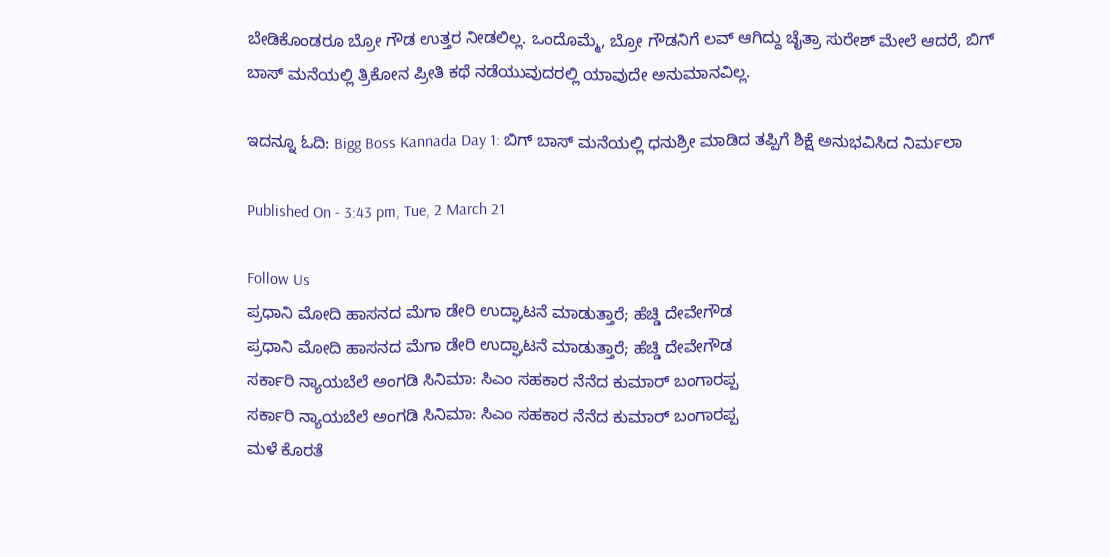ಬೇಡಿಕೊಂಡರೂ ಬ್ರೋ ಗೌಡ ಉತ್ತರ ನೀಡಲಿಲ್ಲ. ಒಂದೊಮ್ಮೆ, ಬ್ರೋ ಗೌಡನಿಗೆ ಲವ್ ಆಗಿದ್ದು ಚೈತ್ರಾ ಸುರೇಶ್ ಮೇಲೆ ಆದರೆ, ಬಿಗ್ ಬಾಸ್ ಮನೆಯಲ್ಲಿ ತ್ರಿಕೋನ ಪ್ರೀತಿ ಕಥೆ ನಡೆಯುವುದರಲ್ಲಿ ಯಾವುದೇ ಅನುಮಾನವಿಲ್ಲ.

ಇದನ್ನೂ ಓದಿ: Bigg Boss Kannada Day 1: ಬಿಗ್ ಬಾಸ್ ಮನೆಯಲ್ಲಿ ಧನುಶ್ರೀ ಮಾಡಿದ ತಪ್ಪಿಗೆ ಶಿಕ್ಷೆ ಅನುಭವಿಸಿದ ನಿರ್ಮಲಾ

Published On - 3:43 pm, Tue, 2 March 21

Follow Us
ಪ್ರಧಾನಿ ಮೋದಿ ಹಾಸನದ ಮೆಗಾ ಡೇರಿ ಉದ್ಘಾಟನೆ ಮಾಡುತ್ತಾರೆ; ಹೆಚ್ಡಿ ದೇವೇಗೌಡ
ಪ್ರಧಾನಿ ಮೋದಿ ಹಾಸನದ ಮೆಗಾ ಡೇರಿ ಉದ್ಘಾಟನೆ ಮಾಡುತ್ತಾರೆ; ಹೆಚ್ಡಿ ದೇವೇಗೌಡ
ಸರ್ಕಾರಿ ನ್ಯಾಯಬೆಲೆ ಅಂಗಡಿ ಸಿನಿಮಾ: ಸಿಎಂ ಸಹಕಾರ ನೆನೆದ ಕುಮಾರ್ ಬಂಗಾರಪ್ಪ
ಸರ್ಕಾರಿ ನ್ಯಾಯಬೆಲೆ ಅಂಗಡಿ ಸಿನಿಮಾ: ಸಿಎಂ ಸಹಕಾರ ನೆನೆದ ಕುಮಾರ್ ಬಂಗಾರಪ್ಪ
ಮಳೆ ಕೊರತೆ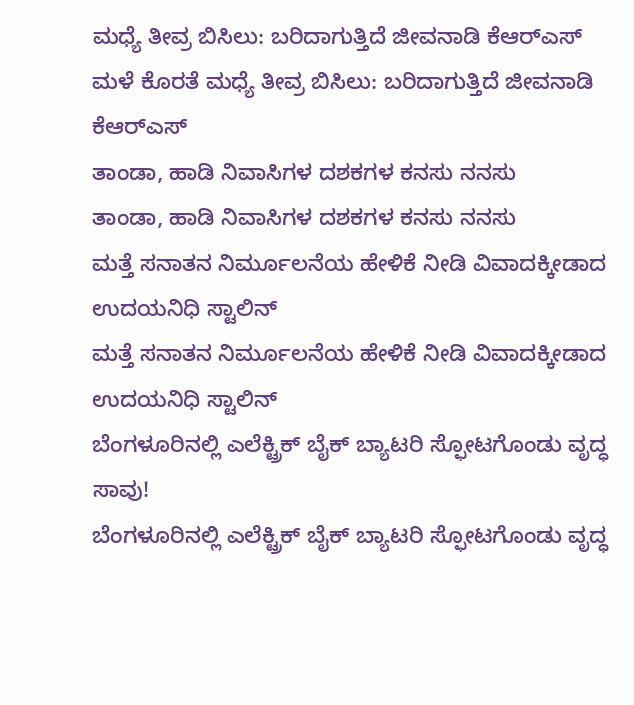ಮಧ್ಯೆ ತೀವ್ರ ಬಿಸಿಲು: ಬರಿದಾಗುತ್ತಿದೆ ಜೀವನಾಡಿ ಕೆಆರ್‌ಎಸ್
ಮಳೆ ಕೊರತೆ ಮಧ್ಯೆ ತೀವ್ರ ಬಿಸಿಲು: ಬರಿದಾಗುತ್ತಿದೆ ಜೀವನಾಡಿ ಕೆಆರ್‌ಎಸ್
ತಾಂಡಾ, ಹಾಡಿ ನಿವಾಸಿಗಳ ದಶಕಗಳ ಕನಸು ನನಸು
ತಾಂಡಾ, ಹಾಡಿ ನಿವಾಸಿಗಳ ದಶಕಗಳ ಕನಸು ನನಸು
ಮತ್ತೆ ಸನಾತನ ನಿರ್ಮೂಲನೆಯ ಹೇಳಿಕೆ ನೀಡಿ ವಿವಾದಕ್ಕೀಡಾದ ಉದಯನಿಧಿ ಸ್ಟಾಲಿನ್
ಮತ್ತೆ ಸನಾತನ ನಿರ್ಮೂಲನೆಯ ಹೇಳಿಕೆ ನೀಡಿ ವಿವಾದಕ್ಕೀಡಾದ ಉದಯನಿಧಿ ಸ್ಟಾಲಿನ್
ಬೆಂಗಳೂರಿನಲ್ಲಿ ಎಲೆಕ್ಟ್ರಿಕ್ ಬೈಕ್ ಬ್ಯಾಟರಿ ಸ್ಫೋಟಗೊಂಡು ವೃದ್ಧ ಸಾವು!
ಬೆಂಗಳೂರಿನಲ್ಲಿ ಎಲೆಕ್ಟ್ರಿಕ್ ಬೈಕ್ ಬ್ಯಾಟರಿ ಸ್ಫೋಟಗೊಂಡು ವೃದ್ಧ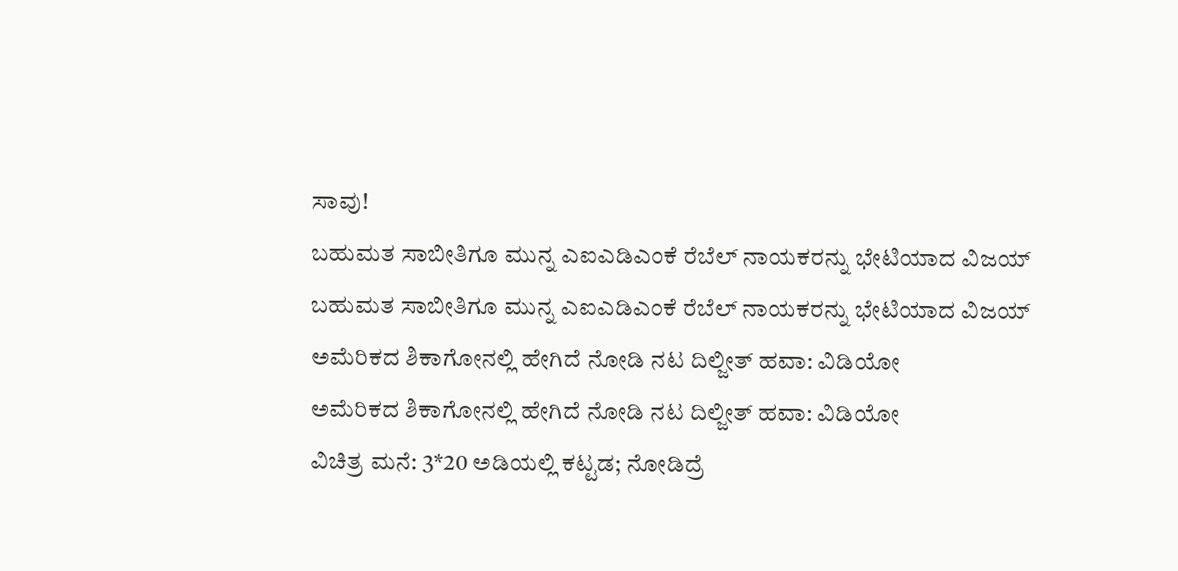ಸಾವು!
ಬಹುಮತ ಸಾಬೀತಿಗೂ ಮುನ್ನ ಎಐಎಡಿಎಂಕೆ ರೆಬೆಲ್ ನಾಯಕರನ್ನು ಭೇಟಿಯಾದ ವಿಜಯ್
ಬಹುಮತ ಸಾಬೀತಿಗೂ ಮುನ್ನ ಎಐಎಡಿಎಂಕೆ ರೆಬೆಲ್ ನಾಯಕರನ್ನು ಭೇಟಿಯಾದ ವಿಜಯ್
ಅಮೆರಿಕದ ಶಿಕಾಗೋನಲ್ಲಿ ಹೇಗಿದೆ ನೋಡಿ ನಟ ದಿಲ್ಜೀತ್ ಹವಾ: ವಿಡಿಯೋ
ಅಮೆರಿಕದ ಶಿಕಾಗೋನಲ್ಲಿ ಹೇಗಿದೆ ನೋಡಿ ನಟ ದಿಲ್ಜೀತ್ ಹವಾ: ವಿಡಿಯೋ
ವಿಚಿತ್ರ ಮನೆ: 3*20 ಅಡಿಯಲ್ಲಿ ಕಟ್ಟಡ; ನೋಡಿದ್ರೆ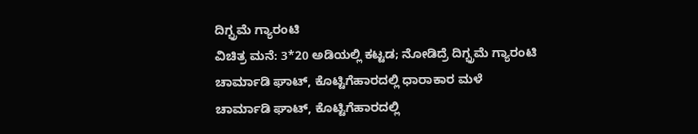ದಿಗ್ಭ್ರಮೆ ಗ್ಯಾರಂಟಿ
ವಿಚಿತ್ರ ಮನೆ: 3*20 ಅಡಿಯಲ್ಲಿ ಕಟ್ಟಡ; ನೋಡಿದ್ರೆ ದಿಗ್ಭ್ರಮೆ ಗ್ಯಾರಂಟಿ
ಚಾರ್ಮಾಡಿ ಘಾಟ್, ಕೊಟ್ಟಿಗೆಹಾರದಲ್ಲಿ ಧಾರಾಕಾರ ಮಳೆ
ಚಾರ್ಮಾಡಿ ಘಾಟ್, ಕೊಟ್ಟಿಗೆಹಾರದಲ್ಲಿ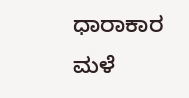ಧಾರಾಕಾರ ಮಳೆ